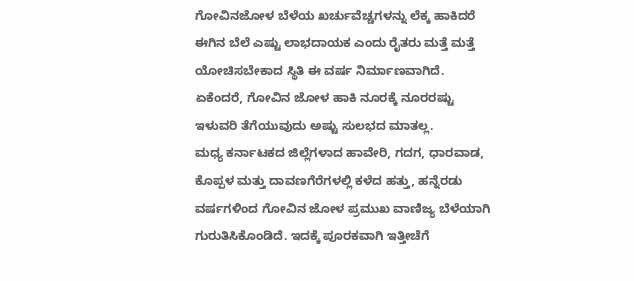ಗೋವಿನಜೋಳ ಬೆಳೆಯ ಖರ್ಚುವೆಚ್ಚಗಳನ್ನು ಲೆಕ್ಕ ಹಾಕಿದರೆ ಈಗಿನ ಬೆಲೆ ಎಷ್ಟು ಲಾಭದಾಯಕ ಎಂದು ರೈತರು ಮತ್ತೆ ಮತ್ತೆ ಯೋಚಿಸಬೇಕಾದ ಸ್ಥಿತಿ ಈ ವರ್ಷ ನಿರ್ಮಾಣವಾಗಿದೆ. ಏಕೆಂದರೆ, ಗೋವಿನ ಜೋಳ ಹಾಕಿ ನೂರಕ್ಕೆ ನೂರರಷ್ಟು ಇಳುವರಿ ತೆಗೆಯುವುದು ಅಷ್ಟು ಸುಲಭದ ಮಾತಲ್ಲ.
ಮಧ್ಯ ಕರ್ನಾಟಕದ ಜಿಲ್ಲೆಗಳಾದ ಹಾವೇರಿ, ಗದಗ, ಧಾರವಾಡ, ಕೊಪ್ಪಳ ಮತ್ತು ದಾವಣಗೆರೆಗಳಲ್ಲಿ ಕಳೆದ ಹತ್ತು, ಹನ್ನೆರಡು ವರ್ಷಗಳಿಂದ ಗೋವಿನ ಜೋಳ ಪ್ರಮುಖ ವಾಣಿಜ್ಯ ಬೆಳೆಯಾಗಿ ಗುರುತಿಸಿಕೊಂಡಿದೆ. ಇದಕ್ಕೆ ಪೂರಕವಾಗಿ ಇತ್ತೀಚೆಗೆ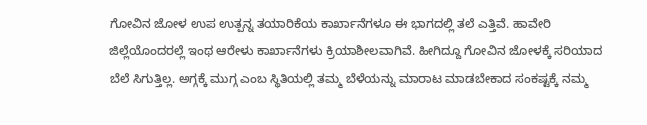ಗೋವಿನ ಜೋಳ ಉಪ ಉತ್ಪನ್ನ ತಯಾರಿಕೆಯ ಕಾರ್ಖಾನೆಗಳೂ ಈ ಭಾಗದಲ್ಲಿ ತಲೆ ಎತ್ತಿವೆ. ಹಾವೇರಿ ಜಿಲ್ಲೆಯೊಂದರಲ್ಲೆ ಇಂಥ ಆರೇಳು ಕಾರ್ಖಾನೆಗಳು ಕ್ರಿಯಾಶೀಲವಾಗಿವೆ. ಹೀಗಿದ್ದೂ ಗೋವಿನ ಜೋಳಕ್ಕೆ ಸರಿಯಾದ ಬೆಲೆ ಸಿಗುತ್ತಿಲ್ಲ. ಅಗ್ಗಕ್ಕೆ ಮುಗ್ಗ ಎಂಬ ಸ್ಥಿತಿಯಲ್ಲಿ ತಮ್ಮ ಬೆಳೆಯನ್ನು ಮಾರಾಟ ಮಾಡಬೇಕಾದ ಸಂಕಷ್ಟಕ್ಕೆ ನಮ್ಮ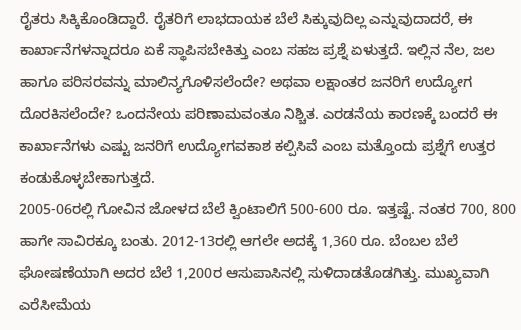ರೈತರು ಸಿಕ್ಕಿಕೊಂಡಿದ್ದಾರೆ. ರೈತರಿಗೆ ಲಾಭದಾಯಕ ಬೆಲೆ ಸಿಕ್ಕುವುದಿಲ್ಲ ಎನ್ನುವುದಾದರೆ, ಈ ಕಾರ್ಖಾನೆಗಳನ್ನಾದರೂ ಏಕೆ ಸ್ಥಾಪಿಸಬೇಕಿತ್ತು ಎಂಬ ಸಹಜ ಪ್ರಶ್ನೆ ಏಳುತ್ತದೆ. ಇಲ್ಲಿನ ನೆಲ, ಜಲ ಹಾಗೂ ಪರಿಸರವನ್ನು ಮಾಲಿನ್ಯಗೊಳಿಸಲೆಂದೇ? ಅಥವಾ ಲಕ್ಷಾಂತರ ಜನರಿಗೆ ಉದ್ಯೋಗ ದೊರಕಿಸಲೆಂದೇ? ಒಂದನೇಯ ಪರಿಣಾಮವಂತೂ ನಿಶ್ಚಿತ. ಎರಡನೆಯ ಕಾರಣಕ್ಕೆ ಬಂದರೆ ಈ ಕಾರ್ಖಾನೆಗಳು ಎಷ್ಟು ಜನರಿಗೆ ಉದ್ಯೋಗವಕಾಶ ಕಲ್ಪಿಸಿವೆ ಎಂಬ ಮತ್ತೊಂದು ಪ್ರಶ್ನೆಗೆ ಉತ್ತರ ಕಂಡುಕೊಳ್ಳಬೇಕಾಗುತ್ತದೆ.
2005-06ರಲ್ಲಿ ಗೋವಿನ ಜೋಳದ ಬೆಲೆ ಕ್ವಿಂಟಾಲಿಗೆ 500-600 ರೂ. ಇತ್ತಷ್ಟೆ. ನಂತರ 700, 800 ಹಾಗೇ ಸಾವಿರಕ್ಕೂ ಬಂತು. 2012-13ರಲ್ಲಿ ಆಗಲೇ ಅದಕ್ಕೆ 1,360 ರೂ. ಬೆಂಬಲ ಬೆಲೆ ಘೋಷಣೆಯಾಗಿ ಅದರ ಬೆಲೆ 1,200ರ ಆಸುಪಾಸಿನಲ್ಲಿ ಸುಳಿದಾಡತೊಡಗಿತ್ತು. ಮುಖ್ಯವಾಗಿ ಎರೆಸೀಮೆಯ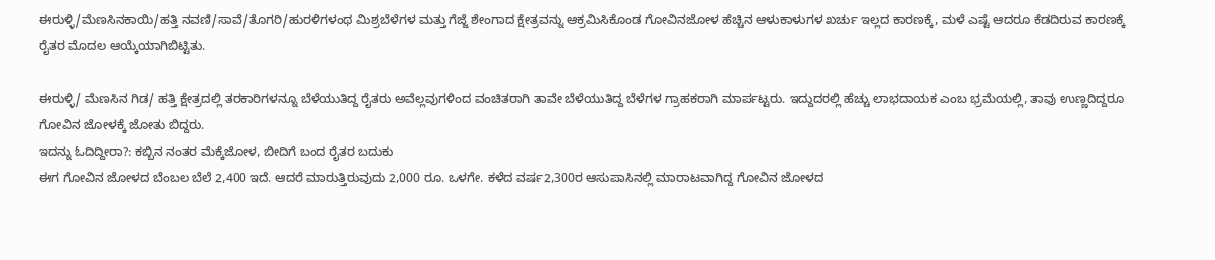ಈರುಳ್ಳಿ/ಮೆಣಸಿನಕಾಯಿ/ಹತ್ತಿ ನವಣಿ/ಸಾವೆ/ತೊಗರಿ/ಹುರಳಿಗಳಂಥ ಮಿಶ್ರಬೆಳೆಗಳ ಮತ್ತು ಗೆಜ್ಜೆ ಶೇಂಗಾದ ಕ್ಷೇತ್ರವನ್ನು ಆಕ್ರಮಿಸಿಕೊಂಡ ಗೋವಿನಜೋಳ ಹೆಚ್ಚಿನ ಆಳುಕಾಳುಗಳ ಖರ್ಚು ಇಲ್ಲದ ಕಾರಣಕ್ಕೆ, ಮಳೆ ಎಷ್ಟೆ ಆದರೂ ಕೆಡದಿರುವ ಕಾರಣಕ್ಕೆ ರೈತರ ಮೊದಲ ಆಯ್ಕೆಯಾಗಿಬಿಟ್ಟಿತು.

ಈರುಳ್ಳಿ/ ಮೆಣಸಿನ ಗಿಡ/ ಹತ್ತಿ ಕ್ಷೇತ್ರದಲ್ಲಿ ತರಕಾರಿಗಳನ್ನೂ ಬೆಳೆಯುತಿದ್ದ ರೈತರು ಅವೆಲ್ಲವುಗಳಿಂದ ವಂಚಿತರಾಗಿ ತಾವೇ ಬೆಳೆಯುತಿದ್ದ ಬೆಳೆಗಳ ಗ್ರಾಹಕರಾಗಿ ಮಾರ್ಪಟ್ಟರು. ಇದ್ದುದರಲ್ಲಿ ಹೆಚ್ಚು ಲಾಭದಾಯಕ ಎಂಬ ಭ್ರಮೆಯಲ್ಲಿ, ತಾವು ಉಣ್ಣದಿದ್ದರೂ ಗೋವಿನ ಜೋಳಕ್ಕೆ ಜೋತು ಬಿದ್ದರು.
ಇದನ್ನು ಓದಿದ್ದೀರಾ?: ಕಬ್ಬಿನ ನಂತರ ಮೆಕ್ಕೆಜೋಳ, ಬೀದಿಗೆ ಬಂದ ರೈತರ ಬದುಕು
ಈಗ ಗೋವಿನ ಜೋಳದ ಬೆಂಬಲ ಬೆಲೆ 2,400 ಇದೆ. ಆದರೆ ಮಾರುತ್ತಿರುವುದು 2,000 ರೂ. ಒಳಗೇ. ಕಳೆದ ವರ್ಷ2,300ರ ಆಸುಪಾಸಿನಲ್ಲಿ ಮಾರಾಟವಾಗಿದ್ದ ಗೋವಿನ ಜೋಳದ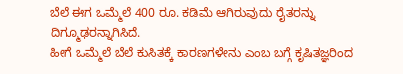ಬೆಲೆ ಈಗ ಒಮ್ಮೆಲೆ 400 ರೂ. ಕಡಿಮೆ ಆಗಿರುವುದು ರೈತರನ್ನು ದಿಗ್ಮೂಢರನ್ನಾಗಿಸಿದೆ.
ಹೀಗೆ ಒಮ್ಮೆಲೆ ಬೆಲೆ ಕುಸಿತಕ್ಕೆ ಕಾರಣಗಳೇನು ಎಂಬ ಬಗ್ಗೆ ಕೃಷಿತಜ್ಞರಿಂದ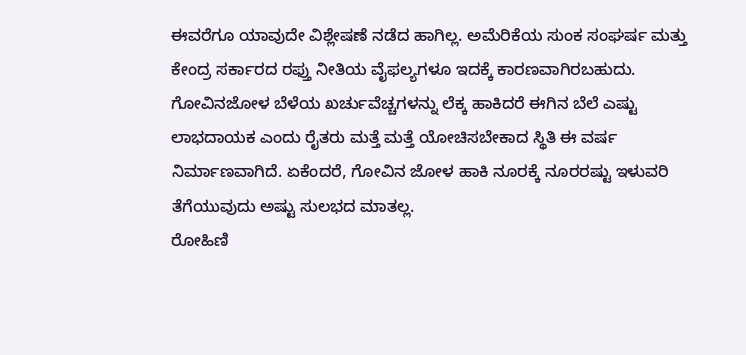ಈವರೆಗೂ ಯಾವುದೇ ವಿಶ್ಲೇಷಣೆ ನಡೆದ ಹಾಗಿಲ್ಲ. ಅಮೆರಿಕೆಯ ಸುಂಕ ಸಂಘರ್ಷ ಮತ್ತು ಕೇಂದ್ರ ಸರ್ಕಾರದ ರಫ್ತು ನೀತಿಯ ವೈಫಲ್ಯಗಳೂ ಇದಕ್ಕೆ ಕಾರಣವಾಗಿರಬಹುದು.
ಗೋವಿನಜೋಳ ಬೆಳೆಯ ಖರ್ಚುವೆಚ್ಚಗಳನ್ನು ಲೆಕ್ಕ ಹಾಕಿದರೆ ಈಗಿನ ಬೆಲೆ ಎಷ್ಟು ಲಾಭದಾಯಕ ಎಂದು ರೈತರು ಮತ್ತೆ ಮತ್ತೆ ಯೋಚಿಸಬೇಕಾದ ಸ್ಥಿತಿ ಈ ವರ್ಷ ನಿರ್ಮಾಣವಾಗಿದೆ. ಏಕೆಂದರೆ, ಗೋವಿನ ಜೋಳ ಹಾಕಿ ನೂರಕ್ಕೆ ನೂರರಷ್ಟು ಇಳುವರಿ ತೆಗೆಯುವುದು ಅಷ್ಟು ಸುಲಭದ ಮಾತಲ್ಲ.
ರೋಹಿಣಿ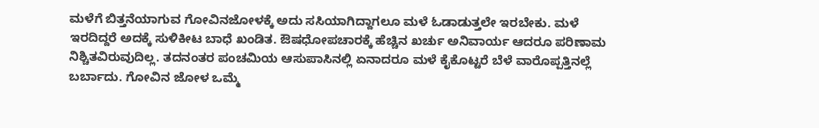ಮಳೆಗೆ ಬಿತ್ತನೆಯಾಗುವ ಗೋವಿನಜೋಳಕ್ಕೆ ಅದು ಸಸಿಯಾಗಿದ್ದಾಗಲೂ ಮಳೆ ಓಡಾಡುತ್ತಲೇ ಇರಬೇಕು. ಮಳೆ ಇರದಿದ್ದರೆ ಅದಕ್ಕೆ ಸುಳಿಕೀಟ ಬಾಧೆ ಖಂಡಿತ. ಔಷಧೋಪಚಾರಕ್ಕೆ ಹೆಚ್ಚಿನ ಖರ್ಚು ಅನಿವಾರ್ಯ ಆದರೂ ಪರಿಣಾಮ ನಿಶ್ಚಿತವಿರುವುದಿಲ್ಲ. ತದನಂತರ ಪಂಚಮಿಯ ಆಸುಪಾಸಿನಲ್ಲಿ ಏನಾದರೂ ಮಳೆ ಕೈಕೊಟ್ಟರೆ ಬೆಳೆ ವಾರೊಪ್ಪತ್ತಿನಲ್ಲೆ ಬರ್ಬಾದು. ಗೋವಿನ ಜೋಳ ಒಮ್ಮೆ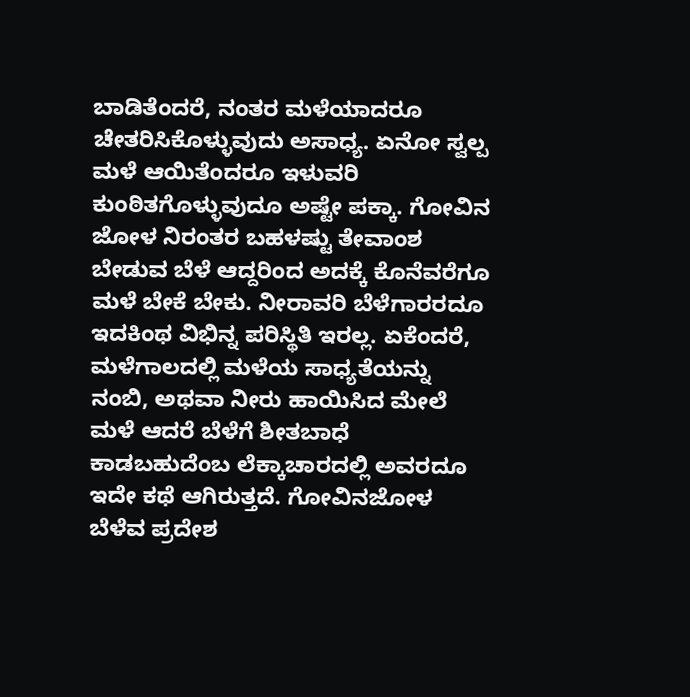ಬಾಡಿತೆಂದರೆ, ನಂತರ ಮಳೆಯಾದರೂ ಚೇತರಿಸಿಕೊಳ್ಳುವುದು ಅಸಾಧ್ಯ. ಏನೋ ಸ್ವಲ್ಪ ಮಳೆ ಆಯಿತೆಂದರೂ ಇಳುವರಿ ಕುಂಠಿತಗೊಳ್ಳುವುದೂ ಅಷ್ಟೇ ಪಕ್ಕಾ. ಗೋವಿನ ಜೋಳ ನಿರಂತರ ಬಹಳಷ್ಟು ತೇವಾಂಶ ಬೇಡುವ ಬೆಳೆ ಆದ್ದರಿಂದ ಅದಕ್ಕೆ ಕೊನೆವರೆಗೂ ಮಳೆ ಬೇಕೆ ಬೇಕು. ನೀರಾವರಿ ಬೆಳೆಗಾರರದೂ ಇದಕಿಂಥ ವಿಭಿನ್ನ ಪರಿಸ್ಥಿತಿ ಇರಲ್ಲ. ಏಕೆಂದರೆ, ಮಳೆಗಾಲದಲ್ಲಿ ಮಳೆಯ ಸಾಧ್ಯತೆಯನ್ನು ನಂಬಿ, ಅಥವಾ ನೀರು ಹಾಯಿಸಿದ ಮೇಲೆ ಮಳೆ ಆದರೆ ಬೆಳೆಗೆ ಶೀತಬಾಧೆ ಕಾಡಬಹುದೆಂಬ ಲೆಕ್ಕಾಚಾರದಲ್ಲಿ ಅವರದೂ ಇದೇ ಕಥೆ ಆಗಿರುತ್ತದೆ. ಗೋವಿನಜೋಳ ಬೆಳೆವ ಪ್ರದೇಶ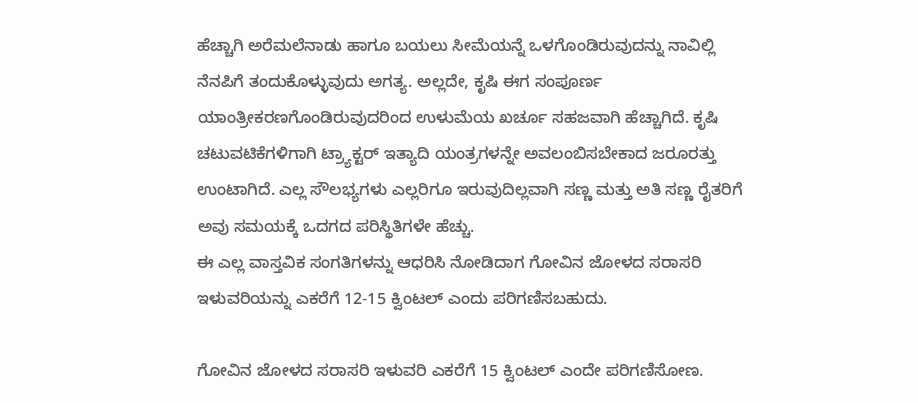ಹೆಚ್ಚಾಗಿ ಅರೆಮಲೆನಾಡು ಹಾಗೂ ಬಯಲು ಸೀಮೆಯನ್ನೆ ಒಳಗೊಂಡಿರುವುದನ್ನು ನಾವಿಲ್ಲಿ ನೆನಪಿಗೆ ತಂದುಕೊಳ್ಳುವುದು ಅಗತ್ಯ. ಅಲ್ಲದೇ, ಕೃಷಿ ಈಗ ಸಂಪೂರ್ಣ ಯಾಂತ್ರೀಕರಣಗೊಂಡಿರುವುದರಿಂದ ಉಳುಮೆಯ ಖರ್ಚೂ ಸಹಜವಾಗಿ ಹೆಚ್ಚಾಗಿದೆ. ಕೃಷಿ ಚಟುವಟಿಕೆಗಳಿಗಾಗಿ ಟ್ರ್ಯಾಕ್ಟರ್ ಇತ್ಯಾದಿ ಯಂತ್ರಗಳನ್ನೇ ಅವಲಂಬಿಸಬೇಕಾದ ಜರೂರತ್ತು ಉಂಟಾಗಿದೆ. ಎಲ್ಲ ಸೌಲಭ್ಯಗಳು ಎಲ್ಲರಿಗೂ ಇರುವುದಿಲ್ಲವಾಗಿ ಸಣ್ಣ ಮತ್ತು ಅತಿ ಸಣ್ಣ ರೈತರಿಗೆ ಅವು ಸಮಯಕ್ಕೆ ಒದಗದ ಪರಿಸ್ಥಿತಿಗಳೇ ಹೆಚ್ಚು.
ಈ ಎಲ್ಲ ವಾಸ್ತವಿಕ ಸಂಗತಿಗಳನ್ನು ಆಧರಿಸಿ ನೋಡಿದಾಗ ಗೋವಿನ ಜೋಳದ ಸರಾಸರಿ ಇಳುವರಿಯನ್ನು ಎಕರೆಗೆ 12-15 ಕ್ವಿಂಟಲ್ ಎಂದು ಪರಿಗಣಿಸಬಹುದು.

ಗೋವಿನ ಜೋಳದ ಸರಾಸರಿ ಇಳುವರಿ ಎಕರೆಗೆ 15 ಕ್ವಿಂಟಲ್ ಎಂದೇ ಪರಿಗಣಿಸೋಣ.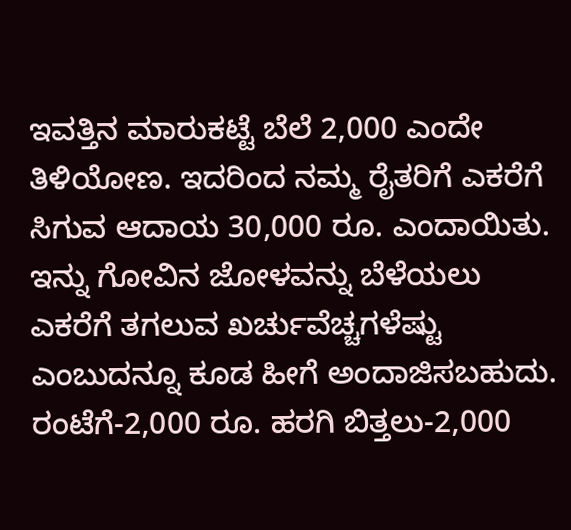ಇವತ್ತಿನ ಮಾರುಕಟ್ಟೆ ಬೆಲೆ 2,000 ಎಂದೇ ತಿಳಿಯೋಣ. ಇದರಿಂದ ನಮ್ಮ ರೈತರಿಗೆ ಎಕರೆಗೆ ಸಿಗುವ ಆದಾಯ 30,000 ರೂ. ಎಂದಾಯಿತು. ಇನ್ನು ಗೋವಿನ ಜೋಳವನ್ನು ಬೆಳೆಯಲು ಎಕರೆಗೆ ತಗಲುವ ಖರ್ಚುವೆಚ್ಚಗಳೆಷ್ಟು ಎಂಬುದನ್ನೂ ಕೂಡ ಹೀಗೆ ಅಂದಾಜಿಸಬಹುದು.
ರಂಟೆಗೆ-2,000 ರೂ. ಹರಗಿ ಬಿತ್ತಲು-2,000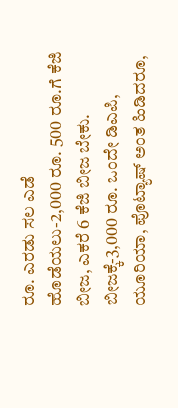ರೂ. ಎರಡು ಸಲ ಎಡೆ ಹೊಡೆಯಲು-2,000 ರೂ. 500 ರೂ.ಗೆ ಕೆಜಿ ಬೀಜ, ಎಕರೆ 6 ಕೆಜಿ ಬೀಜ ಬೇಕು. ಬೀಜಕ್ಕೆ-3,000 ರೂ. ಒಂದೇ ಡಿಎಪಿ, ಯೂರಿಯಾ, ಪೊಟ್ಯಾಷ್ ಅಂತ ಹಿಡಿದರೂ,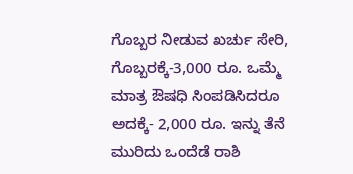ಗೊಬ್ಬರ ನೀಡುವ ಖರ್ಚು ಸೇರಿ, ಗೊಬ್ಬರಕ್ಕೆ-3,000 ರೂ. ಒಮ್ಮೆ ಮಾತ್ರ ಔಷಧಿ ಸಿಂಪಡಿಸಿದರೂ ಅದಕ್ಕೆ- 2,000 ರೂ. ಇನ್ನು ತೆನೆ ಮುರಿದು ಒಂದೆಡೆ ರಾಶಿ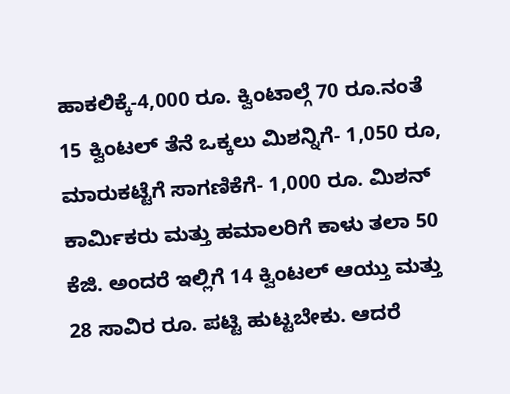ಹಾಕಲಿಕ್ಕೆ-4,000 ರೂ. ಕ್ವಿಂಟಾಲ್ಗೆ 70 ರೂ.ನಂತೆ 15 ಕ್ವಿಂಟಲ್ ತೆನೆ ಒಕ್ಕಲು ಮಿಶನ್ನಿಗೆ- 1,050 ರೂ, ಮಾರುಕಟ್ಟೆಗೆ ಸಾಗಣಿಕೆಗೆ- 1,000 ರೂ. ಮಿಶನ್ ಕಾರ್ಮಿಕರು ಮತ್ತು ಹಮಾಲರಿಗೆ ಕಾಳು ತಲಾ 50 ಕೆಜಿ. ಅಂದರೆ ಇಲ್ಲಿಗೆ 14 ಕ್ವಿಂಟಲ್ ಆಯ್ತು ಮತ್ತು 28 ಸಾವಿರ ರೂ. ಪಟ್ಟಿ ಹುಟ್ಟಬೇಕು. ಆದರೆ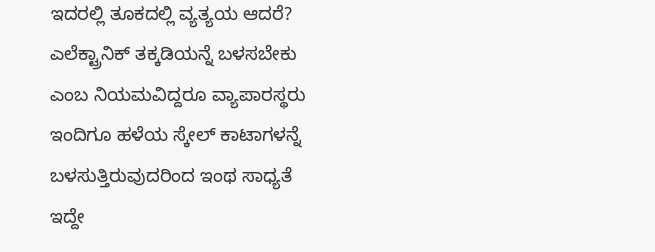ಇದರಲ್ಲಿ ತೂಕದಲ್ಲಿ ವ್ಯತ್ಯಯ ಆದರೆ?
ಎಲೆಕ್ಟ್ರಾನಿಕ್ ತಕ್ಕಡಿಯನ್ನೆ ಬಳಸಬೇಕು ಎಂಬ ನಿಯಮವಿದ್ದರೂ ವ್ಯಾಪಾರಸ್ಥರು ಇಂದಿಗೂ ಹಳೆಯ ಸ್ಕೇಲ್ ಕಾಟಾಗಳನ್ನೆ ಬಳಸುತ್ತಿರುವುದರಿಂದ ಇಂಥ ಸಾಧ್ಯತೆ ಇದ್ದೇ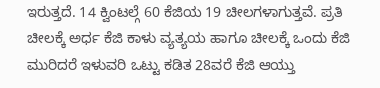ಇರುತ್ತದೆ. 14 ಕ್ವಿಂಟಲ್ಗೆ 60 ಕೆಜಿಯ 19 ಚೀಲಗಳಾಗುತ್ತವೆ. ಪ್ರತಿ ಚೀಲಕ್ಕೆ ಅರ್ಧ ಕೆಜಿ ಕಾಳು ವ್ಯತ್ಯಯ ಹಾಗೂ ಚೀಲಕ್ಕೆ ಒಂದು ಕೆಜಿ ಮುರಿದರೆ ಇಳುವರಿ ಒಟ್ಟು ಕಡಿತ 28ವರೆ ಕೆಜಿ ಆಯ್ತು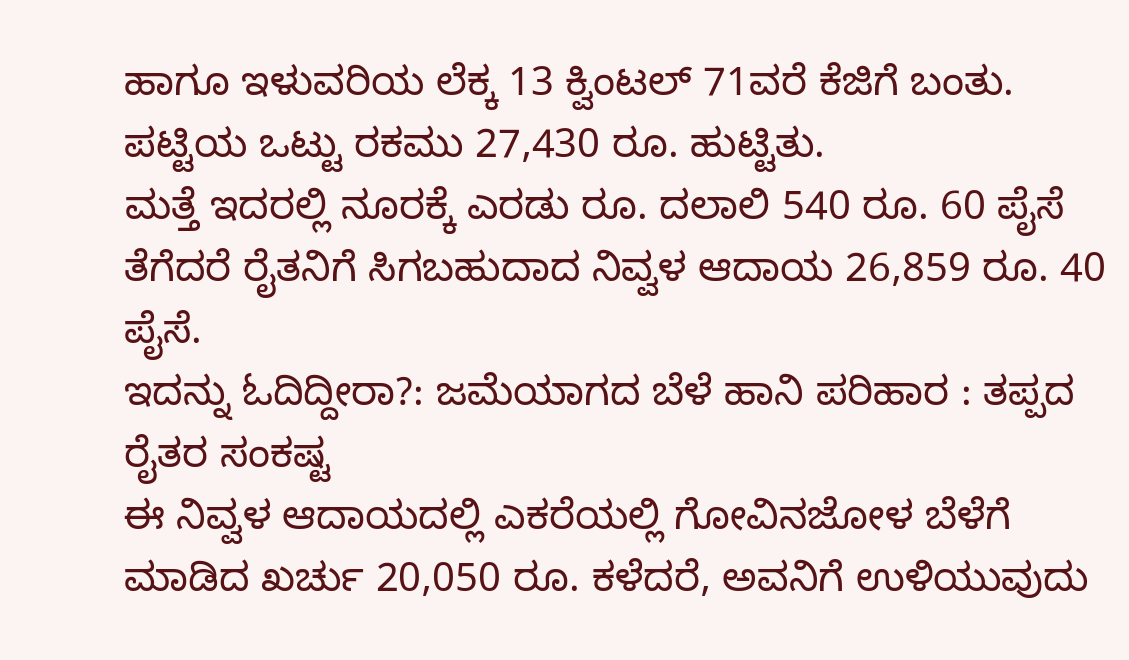ಹಾಗೂ ಇಳುವರಿಯ ಲೆಕ್ಕ 13 ಕ್ವಿಂಟಲ್ 71ವರೆ ಕೆಜಿಗೆ ಬಂತು. ಪಟ್ಟಿಯ ಒಟ್ಟು ರಕಮು 27,430 ರೂ. ಹುಟ್ಟಿತು.
ಮತ್ತೆ ಇದರಲ್ಲಿ ನೂರಕ್ಕೆ ಎರಡು ರೂ. ದಲಾಲಿ 540 ರೂ. 60 ಪೈಸೆ ತೆಗೆದರೆ ರೈತನಿಗೆ ಸಿಗಬಹುದಾದ ನಿವ್ವಳ ಆದಾಯ 26,859 ರೂ. 40 ಪೈಸೆ.
ಇದನ್ನು ಓದಿದ್ದೀರಾ?: ಜಮೆಯಾಗದ ಬೆಳೆ ಹಾನಿ ಪರಿಹಾರ : ತಪ್ಪದ ರೈತರ ಸಂಕಷ್ಟ
ಈ ನಿವ್ವಳ ಆದಾಯದಲ್ಲಿ ಎಕರೆಯಲ್ಲಿ ಗೋವಿನಜೋಳ ಬೆಳೆಗೆ ಮಾಡಿದ ಖರ್ಚು 20,050 ರೂ. ಕಳೆದರೆ, ಅವನಿಗೆ ಉಳಿಯುವುದು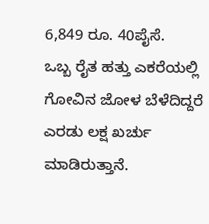6,849 ರೂ. 40ಪೈಸೆ.
ಒಬ್ಬ ರೈತ ಹತ್ತು ಎಕರೆಯಲ್ಲಿ ಗೋವಿನ ಜೋಳ ಬೆಳೆದಿದ್ದರೆ ಎರಡು ಲಕ್ಷ ಖರ್ಚು ಮಾಡಿರುತ್ತಾನೆ.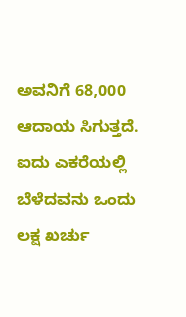ಅವನಿಗೆ 68,000 ಆದಾಯ ಸಿಗುತ್ತದೆ. ಐದು ಎಕರೆಯಲ್ಲಿ ಬೆಳೆದವನು ಒಂದು ಲಕ್ಷ ಖರ್ಚು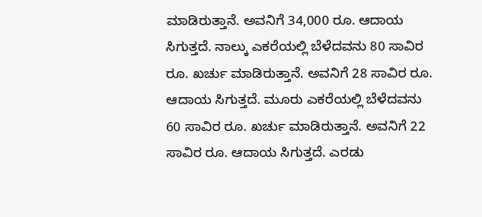ಮಾಡಿರುತ್ತಾನೆ. ಅವನಿಗೆ 34,000 ರೂ. ಆದಾಯ ಸಿಗುತ್ತದೆ. ನಾಲ್ಕು ಎಕರೆಯಲ್ಲಿ ಬೆಳೆದವನು 80 ಸಾವಿರ ರೂ. ಖರ್ಚು ಮಾಡಿರುತ್ತಾನೆ. ಅವನಿಗೆ 28 ಸಾವಿರ ರೂ. ಆದಾಯ ಸಿಗುತ್ತದೆ. ಮೂರು ಎಕರೆಯಲ್ಲಿ ಬೆಳೆದವನು 60 ಸಾವಿರ ರೂ. ಖರ್ಚು ಮಾಡಿರುತ್ತಾನೆ. ಅವನಿಗೆ 22 ಸಾವಿರ ರೂ. ಆದಾಯ ಸಿಗುತ್ತದೆ. ಎರಡು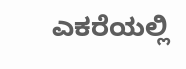ಎಕರೆಯಲ್ಲಿ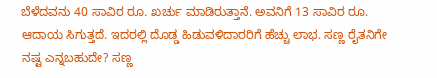ಬೆಳೆದವನು 40 ಸಾವಿರ ರೂ. ಖರ್ಚು ಮಾಡಿರುತ್ತಾನೆ. ಅವನಿಗೆ 13 ಸಾವಿರ ರೂ. ಆದಾಯ ಸಿಗುತ್ತದೆ. ಇದರಲ್ಲಿ ದೊಡ್ಡ ಹಿಡುವಳಿದಾರರಿಗೆ ಹೆಚ್ಚು ಲಾಭ. ಸಣ್ಣ ರೈತನಿಗೇ ನಷ್ಟ ಎನ್ನಬಹುದೇ? ಸಣ್ಣ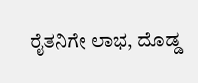ರೈತನಿಗೇ ಲಾಭ, ದೊಡ್ಡ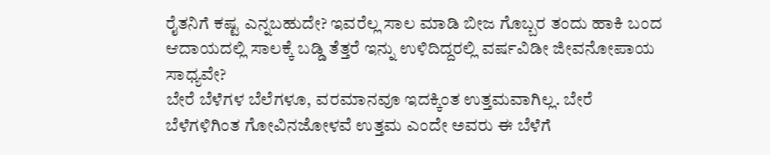ರೈತನಿಗೆ ಕಷ್ಟ ಎನ್ನಬಹುದೇ? ಇವರೆಲ್ಲ ಸಾಲ ಮಾಡಿ ಬೀಜ ಗೊಬ್ಬರ ತಂದು ಹಾಕಿ ಬಂದ ಆದಾಯದಲ್ಲಿ ಸಾಲಕ್ಕೆ ಬಡ್ಡಿ ತೆತ್ತರೆ ಇನ್ನು ಉಳಿದಿದ್ದರಲ್ಲಿ ವರ್ಷವಿಡೀ ಜೀವನೋಪಾಯ ಸಾಧ್ಯವೇ?
ಬೇರೆ ಬೆಳೆಗಳ ಬೆಲೆಗಳೂ, ವರಮಾನವೂ ಇದಕ್ಕಿಂತ ಉತ್ತಮವಾಗಿಲ್ಲ. ಬೇರೆ ಬೆಳೆಗಳಿಗಿಂತ ಗೋವಿನಜೋಳವೆ ಉತ್ತಮ ಎಂದೇ ಅವರು ಈ ಬೆಳೆಗೆ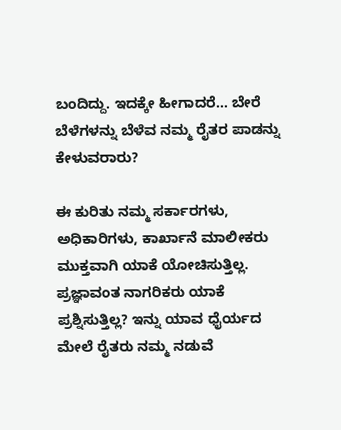ಬಂದಿದ್ದು. ಇದಕ್ಕೇ ಹೀಗಾದರೆ… ಬೇರೆ ಬೆಳೆಗಳನ್ನು ಬೆಳೆವ ನಮ್ಮ ರೈತರ ಪಾಡನ್ನು ಕೇಳುವರಾರು?

ಈ ಕುರಿತು ನಮ್ಮ ಸರ್ಕಾರಗಳು, ಅಧಿಕಾರಿಗಳು, ಕಾರ್ಖಾನೆ ಮಾಲೀಕರು ಮುಕ್ತವಾಗಿ ಯಾಕೆ ಯೋಚಿಸುತ್ತಿಲ್ಲ. ಪ್ರಜ್ಞಾವಂತ ನಾಗರಿಕರು ಯಾಕೆ ಪ್ರಶ್ನಿಸುತ್ತಿಲ್ಲ? ಇನ್ನು ಯಾವ ಧೈರ್ಯದ ಮೇಲೆ ರೈತರು ನಮ್ಮ ನಡುವೆ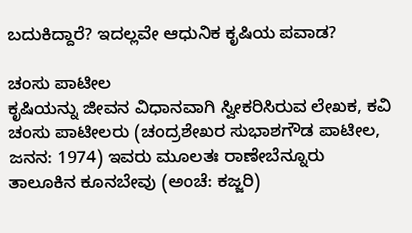ಬದುಕಿದ್ದಾರೆ? ಇದಲ್ಲವೇ ಆಧುನಿಕ ಕೃಷಿಯ ಪವಾಡ?

ಚಂಸು ಪಾಟೀಲ
ಕೃಷಿಯನ್ನು ಜೀವನ ವಿಧಾನವಾಗಿ ಸ್ವೀಕರಿಸಿರುವ ಲೇಖಕ, ಕವಿ ಚಂಸು ಪಾಟೀಲರು (ಚಂದ್ರಶೇಖರ ಸುಭಾಶಗೌಡ ಪಾಟೀಲ, ಜನನ: 1974) ಇವರು ಮೂಲತಃ ರಾಣೇಬೆನ್ನೂರು ತಾಲೂಕಿನ ಕೂನಬೇವು (ಅಂಚೆ: ಕಜ್ಜರಿ)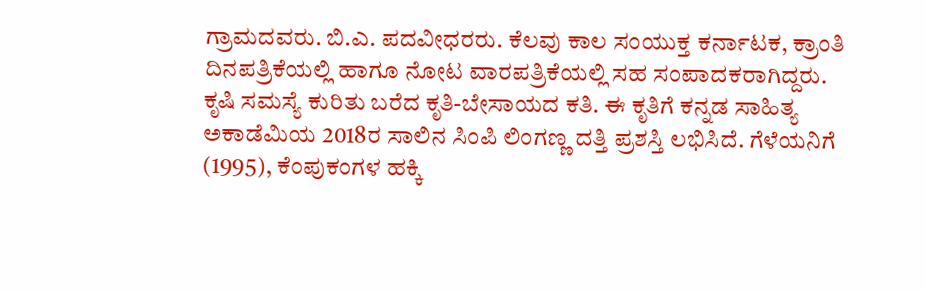ಗ್ರಾಮದವರು. ಬಿ.ಎ. ಪದವೀಧರರು. ಕೆಲವು ಕಾಲ ಸಂಯುಕ್ತ ಕರ್ನಾಟಕ, ಕ್ರಾಂತಿ ದಿನಪತ್ರಿಕೆಯಲ್ಲಿ ಹಾಗೂ ನೋಟ ವಾರಪತ್ರಿಕೆಯಲ್ಲಿ ಸಹ ಸಂಪಾದಕರಾಗಿದ್ದರು.
ಕೃಷಿ ಸಮಸ್ಯೆ ಕುರಿತು ಬರೆದ ಕೃತಿ-ಬೇಸಾಯದ ಕತಿ. ಈ ಕೃತಿಗೆ ಕನ್ನಡ ಸಾಹಿತ್ಯ ಅಕಾಡೆಮಿಯ 2018ರ ಸಾಲಿನ ಸಿಂಪಿ ಲಿಂಗಣ್ಣ ದತ್ತಿ ಪ್ರಶಸ್ತಿ ಲಭಿಸಿದೆ. ಗೆಳೆಯನಿಗೆ (1995), ಕೆಂಪುಕಂಗಳ ಹಕ್ಕಿ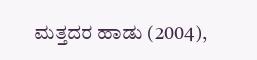ಮತ್ತದರ ಹಾಡು (2004),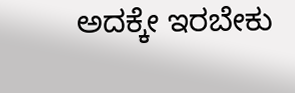ಅದಕ್ಕೇ ಇರಬೇಕು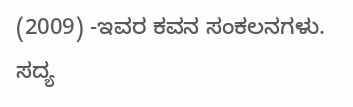(2009) -ಇವರ ಕವನ ಸಂಕಲನಗಳು. ಸದ್ಯ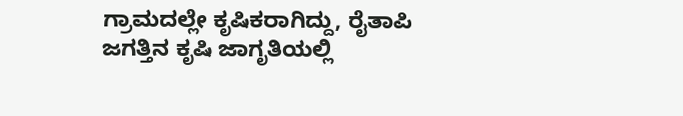ಗ್ರಾಮದಲ್ಲೇ ಕೃಷಿಕರಾಗಿದ್ದು, ರೈತಾಪಿ ಜಗತ್ತಿನ ಕೃಷಿ ಜಾಗೃತಿಯಲ್ಲಿ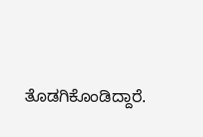ತೊಡಗಿಕೊಂಡಿದ್ದಾರೆ.